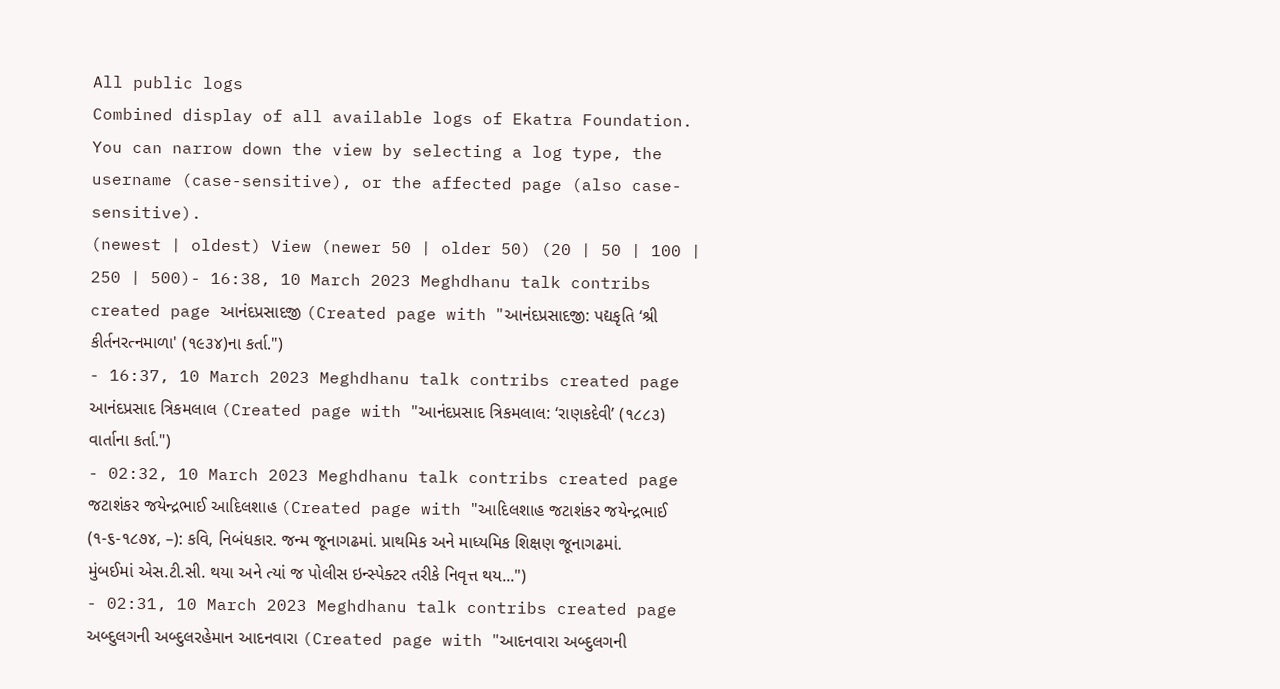All public logs
Combined display of all available logs of Ekatra Foundation. You can narrow down the view by selecting a log type, the username (case-sensitive), or the affected page (also case-sensitive).
(newest | oldest) View (newer 50 | older 50) (20 | 50 | 100 | 250 | 500)- 16:38, 10 March 2023 Meghdhanu talk contribs created page આનંદપ્રસાદજી (Created page with "આનંદપ્રસાદજી: પદ્યકૃતિ ‘શ્રી કીર્તનરત્નમાળા' (૧૯૩૪)ના કર્તા.")
- 16:37, 10 March 2023 Meghdhanu talk contribs created page આનંદપ્રસાદ ત્રિકમલાલ (Created page with "આનંદપ્રસાદ ત્રિકમલાલ: ‘રાણકદેવી’ (૧૮૮૩) વાર્તાના કર્તા.")
- 02:32, 10 March 2023 Meghdhanu talk contribs created page જટાશંકર જયેન્દ્રભાઈ આદિલશાહ (Created page with "આદિલશાહ જટાશંકર જયેન્દ્રભાઈ (૧-૬-૧૮૭૪, –): કવિ, નિબંધકાર. જન્મ જૂનાગઢમાં. પ્રાથમિક અને માધ્યમિક શિક્ષણ જૂનાગઢમાં. મુંબઈમાં એસ.ટી.સી. થયા અને ત્યાં જ પોલીસ ઇન્સ્પેક્ટર તરીકે નિવૃત્ત થય...")
- 02:31, 10 March 2023 Meghdhanu talk contribs created page અબ્દુલગની અબ્દુલરહેમાન આદનવારા (Created page with "આદનવારા અબ્દુલગની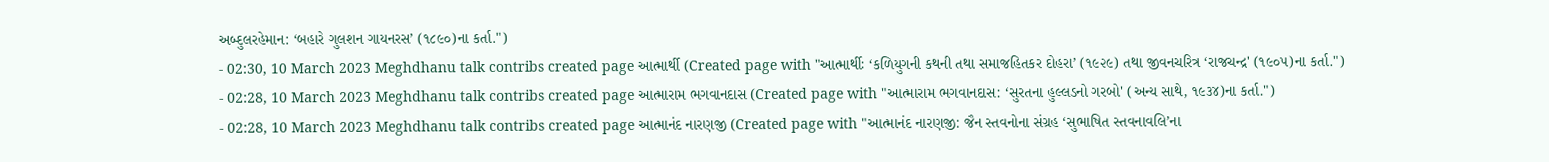અબ્દુલરહેમાન: ‘બહારે ગુલશન ગાયનરસ’ (૧૮૯૦)ના કર્તા.")
- 02:30, 10 March 2023 Meghdhanu talk contribs created page આત્માર્થી (Created page with "આત્માર્થીઃ ‘કળિયુગની કથની તથા સમાજહિતકર દોહરા’ (૧૯૨૯) તથા જીવનચરિત્ર ‘રાજચન્દ્ર' (૧૯૦૫)ના કર્તા.")
- 02:28, 10 March 2023 Meghdhanu talk contribs created page આત્મારામ ભગવાનદાસ (Created page with "આત્મારામ ભગવાનદાસ: ‘સુરતના હુલ્લડનો ગરબો' (અન્ય સાથે, ૧૯૩૪)ના કર્તા.")
- 02:28, 10 March 2023 Meghdhanu talk contribs created page આત્માનંદ નારણજી (Created page with "આત્માનંદ નારણજી: જૈન સ્તવનોના સંગ્રહ ‘સુભાષિત સ્તવનાવલિ’ના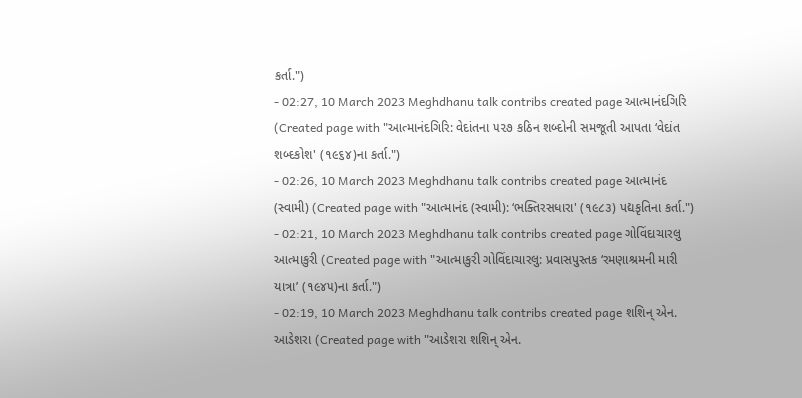કર્તા.")
- 02:27, 10 March 2023 Meghdhanu talk contribs created page આત્માનંદગિરિ (Created page with "આત્માનંદગિરિ: વેદાંતના ૫૨૭ કઠિન શબ્દોની સમજૂતી આપતા ‘વેદાંત શબ્દકોશ' (૧૯૬૪)ના કર્તા.")
- 02:26, 10 March 2023 Meghdhanu talk contribs created page આત્માનંદ (સ્વામી) (Created page with "આત્માનંદ (સ્વામી): ‘ભક્તિરસધારા' (૧૯૮૩) પદ્યકૃતિના કર્તા.")
- 02:21, 10 March 2023 Meghdhanu talk contribs created page ગોવિંદાચારલુ આત્માકુરી (Created page with "આત્માકુરી ગોવિંદાચારલુ: પ્રવાસપુસ્તક ‘રમણાશ્રમની મારી યાત્રા’ (૧૯૪૫)ના કર્તા.")
- 02:19, 10 March 2023 Meghdhanu talk contribs created page શશિન્ એન. આડેશરા (Created page with "આડેશરા શશિન્ એન.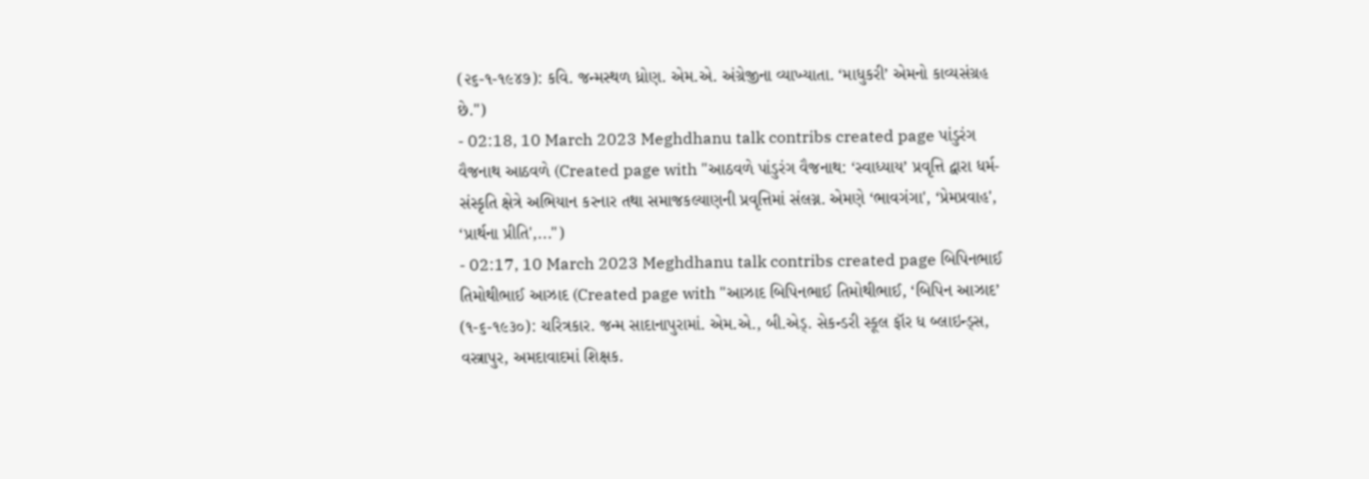(૨૬-૧-૧૯૪૭): કવિ. જન્મસ્થળ ધ્રોણ. એમ.એ. અંગ્રેજીના વ્યાખ્યાતા. ‘માધુકરી’ એમનો કાવ્યસંગ્રહ છે.")
- 02:18, 10 March 2023 Meghdhanu talk contribs created page પાંડુરંગ વૈજનાથ આઠવળે (Created page with "આઠવળે પાંડુરંગ વૈજનાથ: ‘સ્વાધ્યાય’ પ્રવૃત્તિ દ્વારા ધર્મ-સંસ્કૃતિ ક્ષેત્રે અભિયાન કરનાર તથા સમાજકલ્યાણની પ્રવૃત્તિમાં સંલગ્ન. એમણે ‘ભાવગંગા', ‘પ્રેમપ્રવાહ', ‘પ્રાર્થના પ્રીતિ',...")
- 02:17, 10 March 2023 Meghdhanu talk contribs created page બિપિનભાઈ તિમોથીભાઈ આઝાદ (Created page with "આઝાદ બિપિનભાઈ તિમોથીભાઈ, ‘બિપિન આઝાદ’ (૧-૬-૧૯૩૦): ચરિત્રકાર. જન્મ સાદાનાપુરામાં. એમ.એ., બી.એડ્. સેકન્ડરી સ્કૂલ ફૉર ધ બ્લાઇન્ડ્સ, વસ્ત્રાપુર, અમદાવાદમાં શિક્ષક.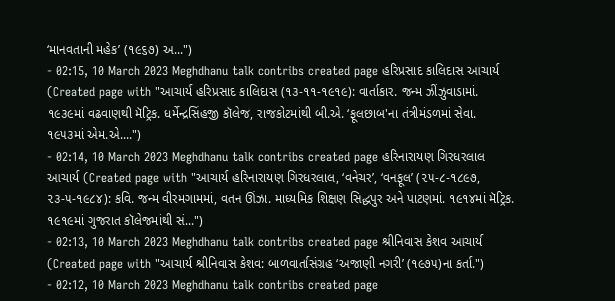‘માનવતાની મહેક’ (૧૯૬૭) અ...")
- 02:15, 10 March 2023 Meghdhanu talk contribs created page હરિપ્રસાદ કાલિદાસ આચાર્ય (Created page with "આચાર્ય હરિપ્રસાદ કાલિદાસ (૧૩-૧૧-૧૯૧૯): વાર્તાકાર. જન્મ ઝીંઝુવાડામાં. ૧૯૩૯માં વઢવાણથી મૅટ્રિક. ધર્મેન્દ્રસિંહજી કૉલેજ, રાજકોટમાંથી બી.એ. ‘ફૂલછાબ'ના તંત્રીમંડળમાં સેવા. ૧૯૫૩માં એમ.એ....")
- 02:14, 10 March 2023 Meghdhanu talk contribs created page હરિનારાયણ ગિરધરલાલ આચાર્ય (Created page with "આચાર્ય હરિનારાયણ ગિરધરલાલ, ‘વનેચર’, ‘વનફૂલ’ (૨૫-૮-૧૮૯૭, ૨૩-૫-૧૯૮૪): કવિ. જન્મ વીરમગામમાં, વતન ઊંઝા. માધ્યમિક શિક્ષણ સિદ્ધપુર અને પાટણમાં. ૧૯૧૪માં મૅટ્રિક. ૧૯૧૯માં ગુજરાત કૉલેજમાંથી સં...")
- 02:13, 10 March 2023 Meghdhanu talk contribs created page શ્રીનિવાસ કેશવ આચાર્ય (Created page with "આચાર્ય શ્રીનિવાસ કેશવ: બાળવાર્તાસંગ્રહ ‘અજાણી નગરી’ (૧૯૭૫)ના કર્તા.")
- 02:12, 10 March 2023 Meghdhanu talk contribs created page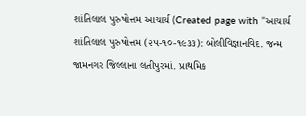શાંતિલાલ પુરુષોત્તમ આચાર્ય (Created page with "આચાર્ય શાંતિલાલ પુરુષોત્તમ (૨૫-૧૦-૧૯૩૩): બોલીવિજ્ઞાનવિદ. જન્મ જામનગર જિલ્લાના લતીપુરમાં. પ્રાથમિક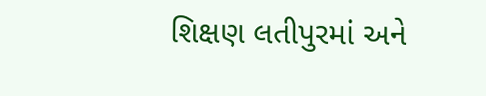શિક્ષણ લતીપુરમાં અને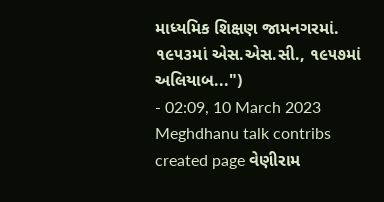માધ્યમિક શિક્ષણ જામનગરમાં. ૧૯૫૩માં એસ.એસ.સી., ૧૯૫૭માં અલિયાબ...")
- 02:09, 10 March 2023 Meghdhanu talk contribs created page વેણીરામ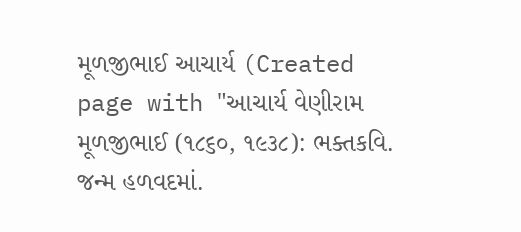મૂળજીભાઈ આચાર્ય (Created page with "આચાર્ય વેણીરામ મૂળજીભાઈ (૧૮૬૦, ૧૯૩૮): ભક્તકવિ. જન્મ હળવદમાં.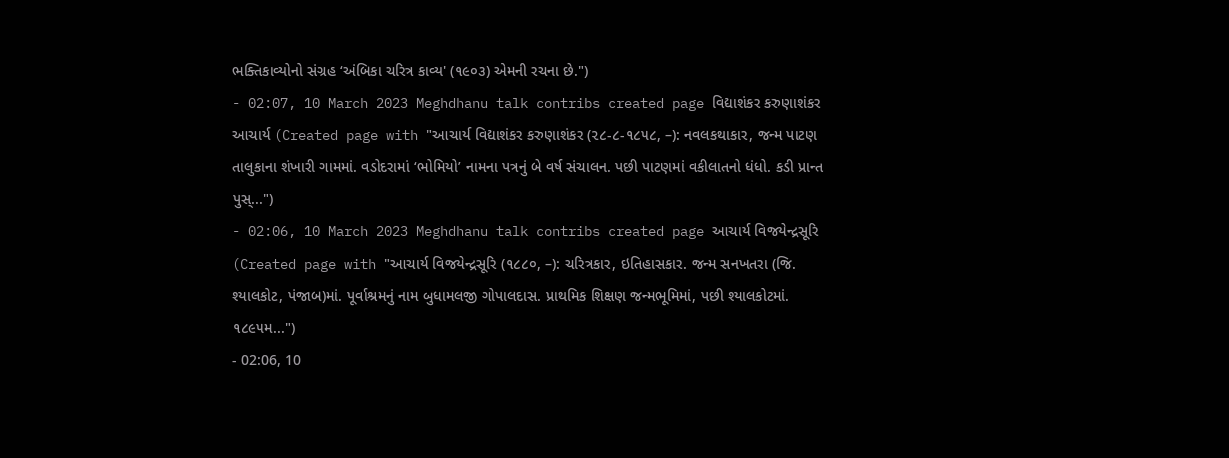ભક્તિકાવ્યોનો સંગ્રહ ‘અંબિકા ચરિત્ર કાવ્ય' (૧૯૦૩) એમની રચના છે.")
- 02:07, 10 March 2023 Meghdhanu talk contribs created page વિદ્યાશંકર કરુણાશંકર આચાર્ય (Created page with "આચાર્ય વિદ્યાશંકર કરુણાશંકર (૨૮-૮-૧૮૫૮, –): નવલકથાકાર, જન્મ પાટણ તાલુકાના શંખારી ગામમાં. વડોદરામાં ‘ભોમિયો’ નામના પત્રનું બે વર્ષ સંચાલન. પછી પાટણમાં વકીલાતનો ધંધો. કડી પ્રાન્ત પુસ્...")
- 02:06, 10 March 2023 Meghdhanu talk contribs created page આચાર્ય વિજયેન્દ્રસૂરિ (Created page with "આચાર્ય વિજયેન્દ્રસૂરિ (૧૮૮૦, –): ચરિત્રકાર, ઇતિહાસકાર. જન્મ સનખતરા (જિ. શ્યાલકોટ, પંજાબ)માં. પૂર્વાશ્રમનું નામ બુધામલજી ગોપાલદાસ. પ્રાથમિક શિક્ષણ જન્મભૂમિમાં, પછી શ્યાલકોટમાં. ૧૮૯૫મ...")
- 02:06, 10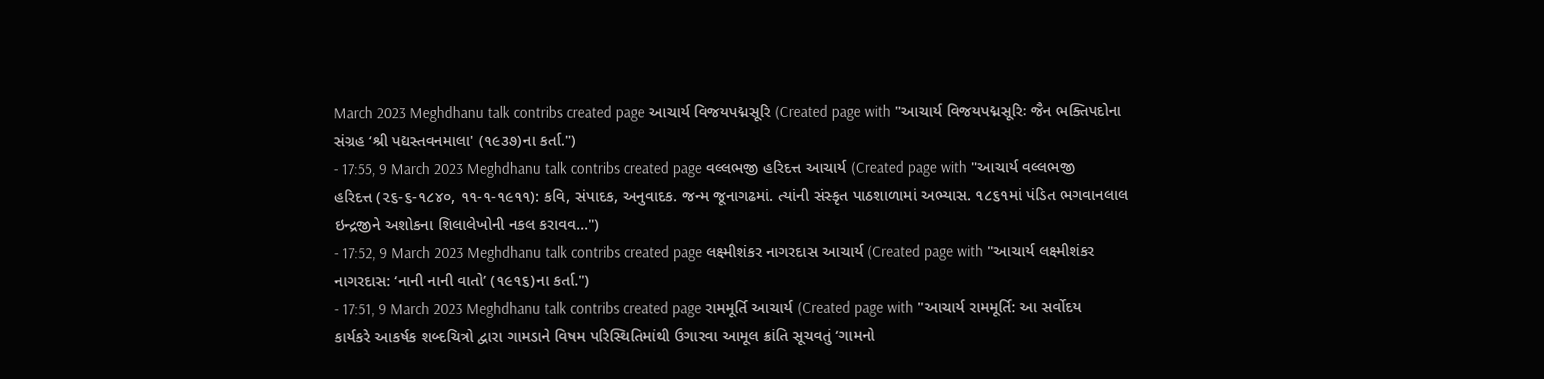March 2023 Meghdhanu talk contribs created page આચાર્ય વિજયપદ્મસૂરિ (Created page with "આચાર્ય વિજયપદ્મસૂરિઃ જૈન ભક્તિપદોના સંગ્રહ ‘શ્રી પદ્યસ્તવનમાલા' (૧૯૩૭)ના કર્તા.")
- 17:55, 9 March 2023 Meghdhanu talk contribs created page વલ્લભજી હરિદત્ત આચાર્ય (Created page with "આચાર્ય વલ્લભજી હરિદત્ત (૨૬-૬-૧૮૪૦, ૧૧-૧-૧૯૧૧): કવિ, સંપાદક, અનુવાદક. જન્મ જૂનાગઢમાં. ત્યાંની સંસ્કૃત પાઠશાળામાં અભ્યાસ. ૧૮૬૧માં પંડિત ભગવાનલાલ ઇન્દ્રજીને અશોકના શિલાલેખોની નકલ કરાવવ...")
- 17:52, 9 March 2023 Meghdhanu talk contribs created page લક્ષ્મીશંકર નાગરદાસ આચાર્ય (Created page with "આચાર્ય લક્ષ્મીશંકર નાગરદાસ: ‘નાની નાની વાતો’ (૧૯૧૬)ના કર્તા.")
- 17:51, 9 March 2023 Meghdhanu talk contribs created page રામમૂર્તિ આચાર્ય (Created page with "આચાર્ય રામમૂર્તિ: આ સર્વોદય કાર્યકરે આકર્ષક શબ્દચિત્રો દ્વારા ગામડાને વિષમ પરિસ્થિતિમાંથી ઉગારવા આમૂલ ક્રાંતિ સૂચવતું ‘ગામનો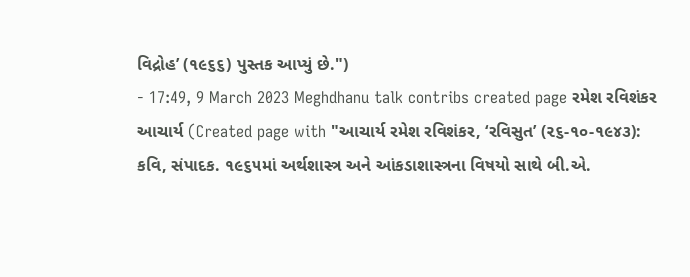વિદ્રોહ’ (૧૯૬૬) પુસ્તક આપ્યું છે.")
- 17:49, 9 March 2023 Meghdhanu talk contribs created page રમેશ રવિશંકર આચાર્ય (Created page with "આચાર્ય રમેશ રવિશંકર, ‘રવિસુત’ (૨૬-૧૦-૧૯૪૩): કવિ, સંપાદક. ૧૯૬૫માં અર્થશાસ્ત્ર અને આંકડાશાસ્ત્રના વિષયો સાથે બી.એ.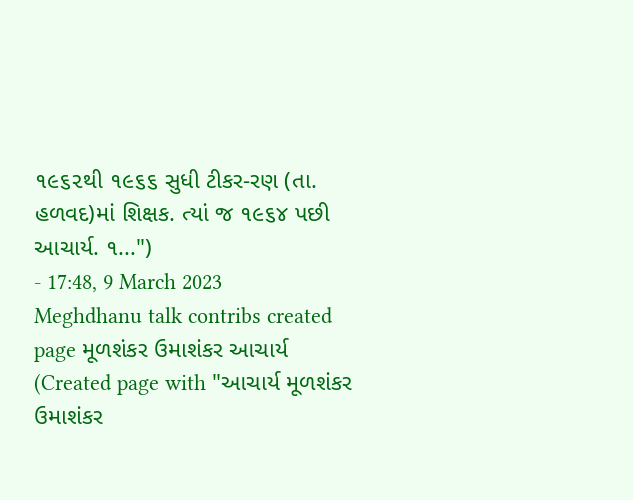૧૯૬૨થી ૧૯૬૬ સુધી ટીકર-રણ (તા. હળવદ)માં શિક્ષક. ત્યાં જ ૧૯૬૪ પછી આચાર્ય. ૧...")
- 17:48, 9 March 2023 Meghdhanu talk contribs created page મૂળશંકર ઉમાશંકર આચાર્ય (Created page with "આચાર્ય મૂળશંકર ઉમાશંકર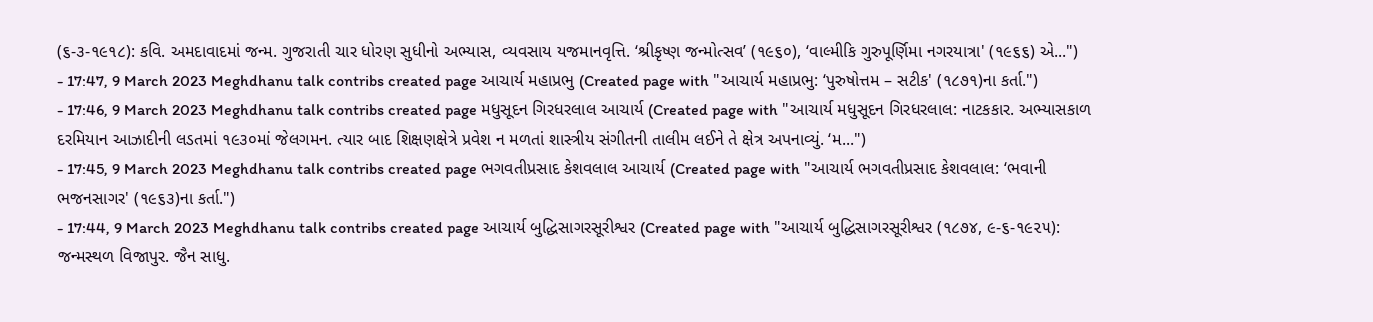(૬-૩-૧૯૧૮): કવિ. અમદાવાદમાં જન્મ. ગુજરાતી ચાર ધોરણ સુધીનો અભ્યાસ, વ્યવસાય યજમાનવૃત્તિ. ‘શ્રીકૃષ્ણ જન્મોત્સવ’ (૧૯૬૦), ‘વાલ્મીકિ ગુરુપૂર્ણિમા નગરયાત્રા' (૧૯૬૬) એ...")
- 17:47, 9 March 2023 Meghdhanu talk contribs created page આચાર્ય મહાપ્રભુ (Created page with "આચાર્ય મહાપ્રભુ: ‘પુરુષોત્તમ – સટીક' (૧૮૭૧)ના કર્તા.")
- 17:46, 9 March 2023 Meghdhanu talk contribs created page મધુસૂદન ગિરધરલાલ આચાર્ય (Created page with "આચાર્ય મધુસૂદન ગિરધરલાલ: નાટકકાર. અભ્યાસકાળ દરમિયાન આઝાદીની લડતમાં ૧૯૩૦માં જેલગમન. ત્યાર બાદ શિક્ષણક્ષેત્રે પ્રવેશ ન મળતાં શાસ્ત્રીય સંગીતની તાલીમ લઈને તે ક્ષેત્ર અપનાવ્યું. ‘મ...")
- 17:45, 9 March 2023 Meghdhanu talk contribs created page ભગવતીપ્રસાદ કેશવલાલ આચાર્ય (Created page with "આચાર્ય ભગવતીપ્રસાદ કેશવલાલ: ‘ભવાની ભજનસાગર' (૧૯૬૩)ના કર્તા.")
- 17:44, 9 March 2023 Meghdhanu talk contribs created page આચાર્ય બુદ્ધિસાગરસૂરીશ્વર (Created page with "આચાર્ય બુદ્ધિસાગરસૂરીશ્વર (૧૮૭૪, ૯-૬-૧૯૨૫): જન્મસ્થળ વિજાપુર. જૈન સાધુ.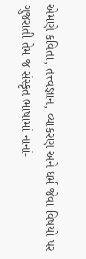એમણે કવિતા, તત્ત્વજ્ઞાન, વ્યાકરણ અને ધર્મ જેવા વિષયો પર ગુજરાતી તેમ જ સંસ્કૃત ભાષામાં નાનાં-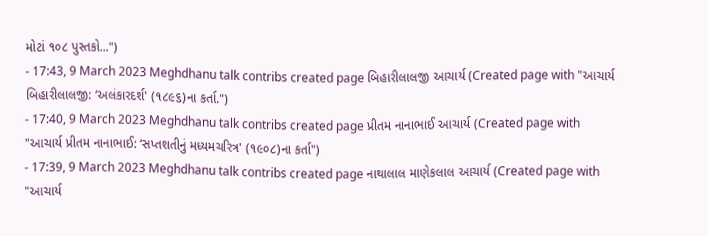મોટાં ૧૦૮ પુસ્તકો...")
- 17:43, 9 March 2023 Meghdhanu talk contribs created page બિહારીલાલજી આચાર્ય (Created page with "આચાર્ય બિહારીલાલજી: ‘અલંકારદર્શ' (૧૮૯૬)ના કર્તા.")
- 17:40, 9 March 2023 Meghdhanu talk contribs created page પ્રીતમ નાનાભાઈ આચાર્ય (Created page with "આચાર્ય પ્રીતમ નાનાભાઈ: ‘સપ્તશતીનું મધ્યમચરિત્ર' (૧૯૦૮)ના કર્તા")
- 17:39, 9 March 2023 Meghdhanu talk contribs created page નાથાલાલ માણેકલાલ આચાર્ય (Created page with "આચાર્ય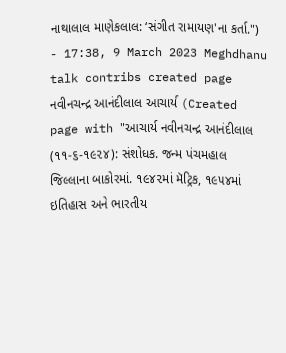નાથાલાલ માણેકલાલ: ‘સંગીત રામાયણ'ના કર્તા.")
- 17:38, 9 March 2023 Meghdhanu talk contribs created page નવીનચન્દ્ર આનંદીલાલ આચાર્ય (Created page with "આચાર્ય નવીનચન્દ્ર આનંદીલાલ (૧૧-૬-૧૯૨૪): સંશોધક. જન્મ પંચમહાલ જિલ્લાના બાકોરમાં. ૧૯૪૨માં મૅટ્રિક, ૧૯૫૪માં ઇતિહાસ અને ભારતીય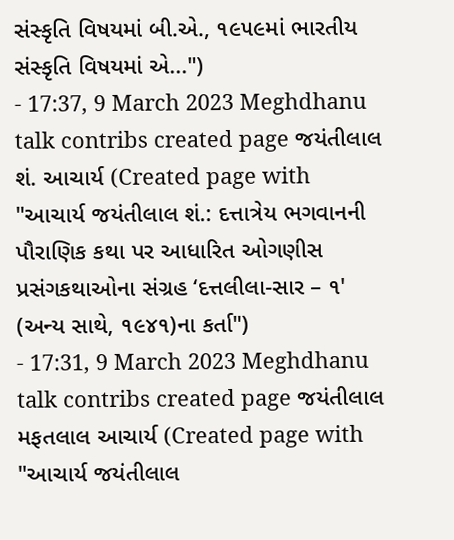સંસ્કૃતિ વિષયમાં બી.એ., ૧૯૫૯માં ભારતીય સંસ્કૃતિ વિષયમાં એ...")
- 17:37, 9 March 2023 Meghdhanu talk contribs created page જયંતીલાલ શં. આચાર્ય (Created page with "આચાર્ય જયંતીલાલ શં.: દત્તાત્રેય ભગવાનની પૌરાણિક કથા પર આધારિત ઓગણીસ પ્રસંગકથાઓના સંગ્રહ ‘દત્તલીલા-સાર – ૧' (અન્ય સાથે, ૧૯૪૧)ના કર્તા")
- 17:31, 9 March 2023 Meghdhanu talk contribs created page જયંતીલાલ મફતલાલ આચાર્ય (Created page with "આચાર્ય જયંતીલાલ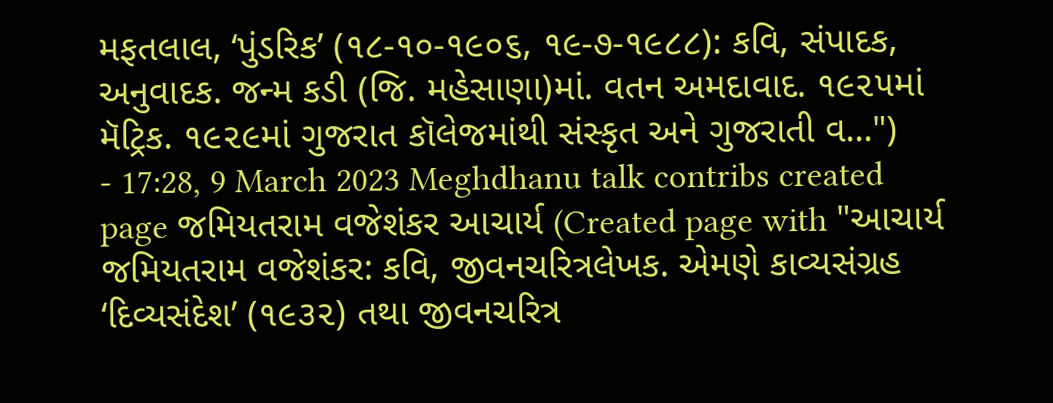મફતલાલ, ‘પુંડરિક’ (૧૮-૧૦-૧૯૦૬, ૧૯-૭-૧૯૮૮): કવિ, સંપાદક, અનુવાદક. જન્મ કડી (જિ. મહેસાણા)માં. વતન અમદાવાદ. ૧૯૨૫માં મૅટ્રિક. ૧૯૨૯માં ગુજરાત કૉલેજમાંથી સંસ્કૃત અને ગુજરાતી વ...")
- 17:28, 9 March 2023 Meghdhanu talk contribs created page જમિયતરામ વજેશંકર આચાર્ય (Created page with "આચાર્ય જમિયતરામ વજેશંકર: કવિ, જીવનચરિત્રલેખક. એમણે કાવ્યસંગ્રહ ‘દિવ્યસંદેશ’ (૧૯૩૨) તથા જીવનચરિત્ર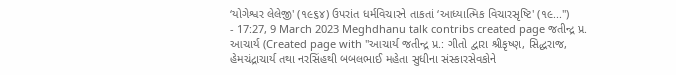‘યોગેશ્વર લેલેજી' (૧૯૬૪) ઉપરાંત ધર્મવિચારને તાકતાં ‘આધ્યાત્મિક વિચારસૃષ્ટિ' (૧૯...")
- 17:27, 9 March 2023 Meghdhanu talk contribs created page જતીન્દ્ર પ્ર. આચાર્ય (Created page with "આચાર્ય જતીન્દ્ર પ્ર.: ગીતો દ્વારા શ્રીકૃષ્ણ, સિદ્ધરાજ, હેમચંદ્રાચાર્ય તથા નરસિંહથી બબલભાઈ મહેતા સુધીના સંસ્કારસેવકોને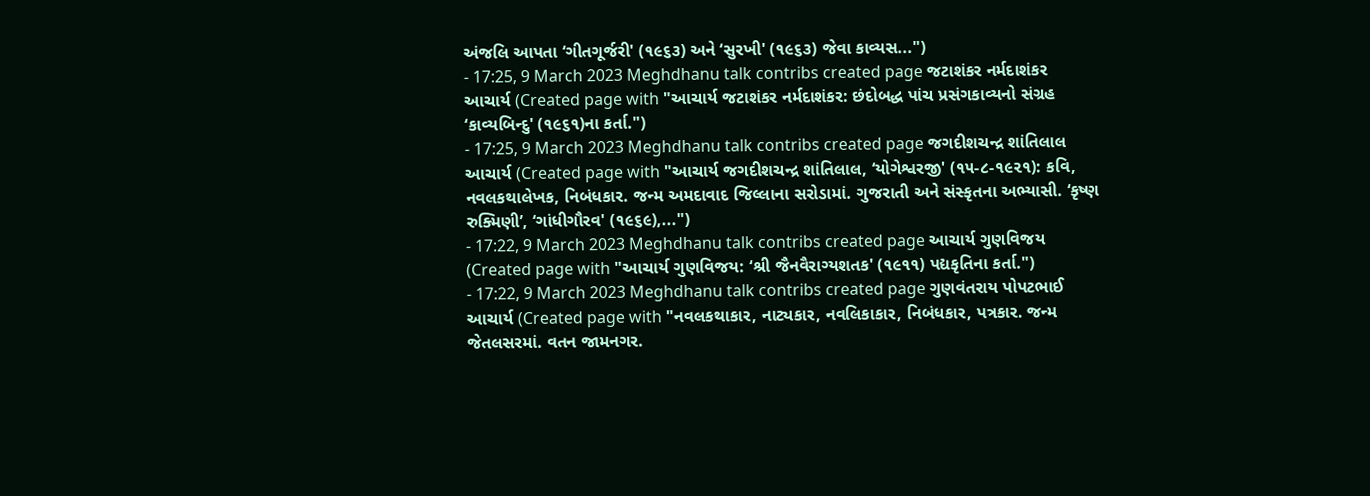અંજલિ આપતા ‘ગીતગૂર્જરી' (૧૯૬૩) અને ‘સુરખી' (૧૯૬૩) જેવા કાવ્યસ...")
- 17:25, 9 March 2023 Meghdhanu talk contribs created page જટાશંકર નર્મદાશંકર આચાર્ય (Created page with "આચાર્ય જટાશંકર નર્મદાશંકર: છંદોબદ્ધ પાંચ પ્રસંગકાવ્યનો સંગ્રહ ‘કાવ્યબિન્દુ' (૧૯૬૧)ના કર્તા.")
- 17:25, 9 March 2023 Meghdhanu talk contribs created page જગદીશચન્દ્ર શાંતિલાલ આચાર્ય (Created page with "આચાર્ય જગદીશચન્દ્ર શાંતિલાલ, ‘યોગેશ્વરજી' (૧૫-૮-૧૯૨૧): કવિ, નવલકથાલેખક, નિબંધકાર. જન્મ અમદાવાદ જિલ્લાના સરોડામાં. ગુજરાતી અને સંસ્કૃતના અભ્યાસી. ‘કૃષ્ણ રુક્મિણી’, ‘ગાંધીગૌરવ' (૧૯૬૯),...")
- 17:22, 9 March 2023 Meghdhanu talk contribs created page આચાર્ય ગુણવિજય (Created page with "આચાર્ય ગુણવિજય: ‘શ્રી જૈનવૈરાગ્યશતક' (૧૯૧૧) પદ્યકૃતિના કર્તા.")
- 17:22, 9 March 2023 Meghdhanu talk contribs created page ગુણવંતરાય પોપટભાઈ આચાર્ય (Created page with "નવલકથાકાર, નાટ્યકાર, નવલિકાકાર, નિબંધકાર, પત્રકાર. જન્મ જેતલસરમાં. વતન જામનગર.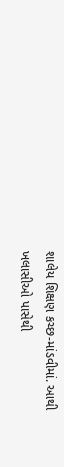શાલેય શિક્ષણ કચ્છ-માંડવીમાં. આથી ખલાસીઓ પાસેથી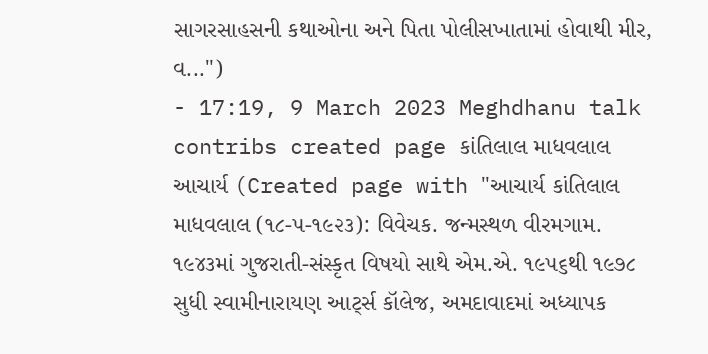સાગરસાહસની કથાઓના અને પિતા પોલીસખાતામાં હોવાથી મીર, વ...")
- 17:19, 9 March 2023 Meghdhanu talk contribs created page કાંતિલાલ માધવલાલ આચાર્ય (Created page with "આચાર્ય કાંતિલાલ માધવલાલ (૧૮-૫-૧૯૨૩): વિવેચક. જન્મસ્થળ વીરમગામ. ૧૯૪૩માં ગુજરાતી-સંસ્કૃત વિષયો સાથે એમ.એ. ૧૯૫૬થી ૧૯૭૮ સુધી સ્વામીનારાયણ આર્ટ્સ કૉલેજ, અમદાવાદમાં અધ્યાપક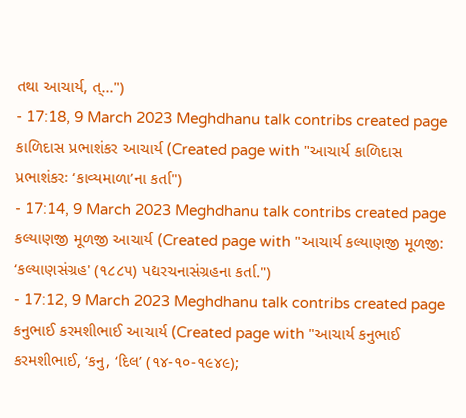તથા આચાર્ય, ત્...")
- 17:18, 9 March 2023 Meghdhanu talk contribs created page કાળિદાસ પ્રભાશંકર આચાર્ય (Created page with "આચાર્ય કાળિદાસ પ્રભાશંકરઃ ‘કાવ્યમાળા’ના કર્તા")
- 17:14, 9 March 2023 Meghdhanu talk contribs created page કલ્યાણજી મૂળજી આચાર્ય (Created page with "આચાર્ય કલ્યાણજી મૂળજી: ‘કલ્યાણસંગ્રહ' (૧૮૮૫) પદ્યરચનાસંગ્રહના કર્તા.")
- 17:12, 9 March 2023 Meghdhanu talk contribs created page કનુભાઈ કરમશીભાઈ આચાર્ય (Created page with "આચાર્ય કનુભાઈ કરમશીભાઈ, ‘કનુ, ‘દિલ’ (૧૪-૧૦-૧૯૪૯);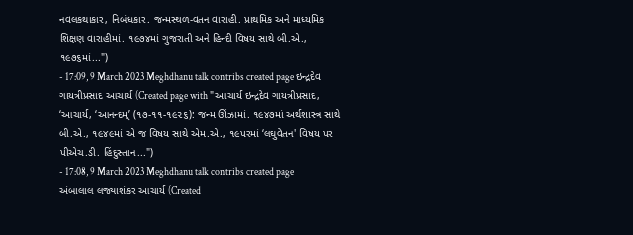નવલકથાકાર, નિબંધકાર. જન્મસ્થળ-વતન વારાહી. પ્રાથમિક અને માધ્યમિક શિક્ષણ વારાહીમાં. ૧૯૭૪માં ગુજરાતી અને હિન્દી વિષય સાથે બી.એ., ૧૯૭૬માં...")
- 17:09, 9 March 2023 Meghdhanu talk contribs created page ઇન્દ્રદેવ ગાયત્રીપ્રસાદ આચાર્ય (Created page with "આચાર્ય ઇન્દ્રદેવ ગાયત્રીપ્રસાદ, ‘આચાર્ય, ‘આનન્દમ્’ (૧૭-૧૧-૧૯૨૬): જન્મ ઊંઝામાં. ૧૯૪૭માં અર્થશાસ્ત્ર સાથે બી.એ., ૧૯૪૯માં એ જ વિષય સાથે એમ.એ., ૧૯પરમાં ‘લઘુવેતન' વિષય પર પીએચ.ડી. હિંદુસ્તાન...")
- 17:08, 9 March 2023 Meghdhanu talk contribs created page અંબાલાલ લજ્યાશંકર આચાર્ય (Created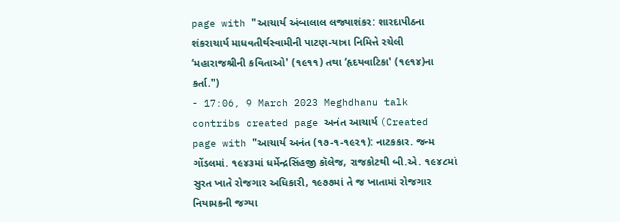page with "આચાર્ય અંબાલાલ લજ્યાશંકર: શારદાપીઠના શંકરાચાર્ય માધવતીર્થસ્વામીની પાટણ-યાત્રા નિમિત્તે રચેલી ‘મહારાજશ્રીની કવિતાઓ' (૧૯૧૧) તથા ‘હૃદયવાટિકા' (૧૯૧૪)ના કર્તા.")
- 17:06, 9 March 2023 Meghdhanu talk contribs created page અનંત આચાર્ય (Created page with "આચાર્ય અનંત (૧૭-૧-૧૯૨૧): નાટકકાર. જન્મ ગોંડલમાં. ૧૯૪૩માં ધર્મેન્દ્રસિંહજી કૉલેજ, રાજકોટથી બી.એ. ૧૯૪૮માં સુરત ખાતે રોજગાર અધિકારી, ૧૯૭૭માં તે જ ખાતામાં રોજગાર નિયામકની જગ્યા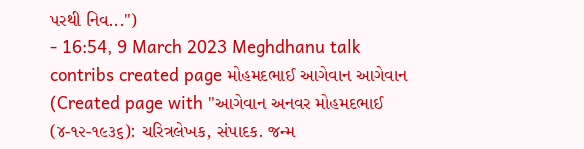પરથી નિવ...")
- 16:54, 9 March 2023 Meghdhanu talk contribs created page મોહમદભાઈ આગેવાન આગેવાન (Created page with "આગેવાન અનવર મોહમદભાઈ (૪-૧૨-૧૯૩૬): ચરિત્રલેખક, સંપાદક. જન્મ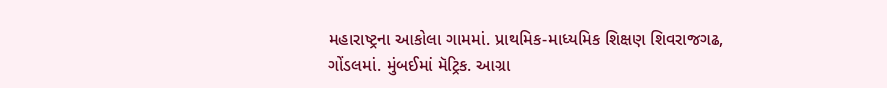મહારાષ્ટ્રના આકોલા ગામમાં. પ્રાથમિક-માધ્યમિક શિક્ષણ શિવરાજગઢ, ગોંડલમાં. મુંબઈમાં મૅટ્રિક. આગ્રા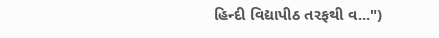હિન્દી વિદ્યાપીઠ તરફથી વ...")